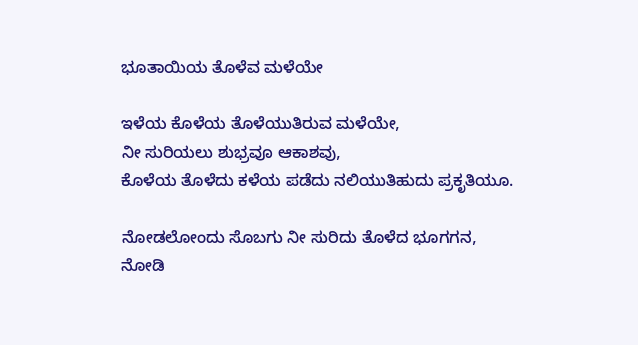ಭೂತಾಯಿಯ ತೊಳೆವ ಮಳೆಯೇ

ಇಳೆಯ ಕೊಳೆಯ ತೊಳೆಯುತಿರುವ ಮಳೆಯೇ,
ನೀ ಸುರಿಯಲು ಶುಭ್ರವೂ ಆಕಾಶವು,
ಕೊಳೆಯ ತೊಳೆದು ಕಳೆಯ ಪಡೆದು ನಲಿಯುತಿಹುದು ಪ್ರಕೃತಿಯೂ.

ನೋಡಲೋಂದು ಸೊಬಗು ನೀ ಸುರಿದು ತೊಳೆದ ಭೂಗಗನ,
ನೋಡಿ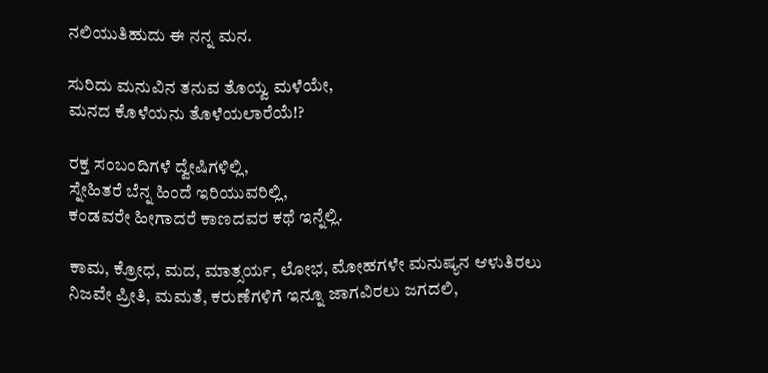ನಲಿಯುತಿಹುದು ಈ ನನ್ನ ಮನ.

ಸುರಿದು ಮನುವಿನ ತನುವ ತೊಯ್ವ ಮಳೆಯೇ,
ಮನದ ಕೊಳೆಯನು ತೊಳೆಯಲಾರೆಯೆ!?

ರಕ್ತ ಸಂಬಂದಿಗಳೆ ದ್ವೇಷಿಗಳಿಲ್ಲಿ,
ಸ್ನೇಹಿತರೆ ಬೆನ್ನ ಹಿಂದೆ ಇರಿಯುವರಿಲ್ಲಿ,
ಕಂಡವರೇ ಹೀಗಾದರೆ ಕಾಣದವರ ಕಥೆ ಇನ್ನೆಲ್ಲಿ.

ಕಾಮ, ಕ್ರೋಧ, ಮದ, ಮಾತ್ಸರ್ಯ, ಲೋಭ, ಮೋಹಗಳೇ ಮನುಷ್ಯನ ಆಳುತಿರಲು
ನಿಜವೇ ಪ್ರೀತಿ, ಮಮತೆ, ಕರುಣೆಗಳಿಗೆ ಇನ್ನೂ ಜಾಗವಿರಲು ಜಗದಲಿ,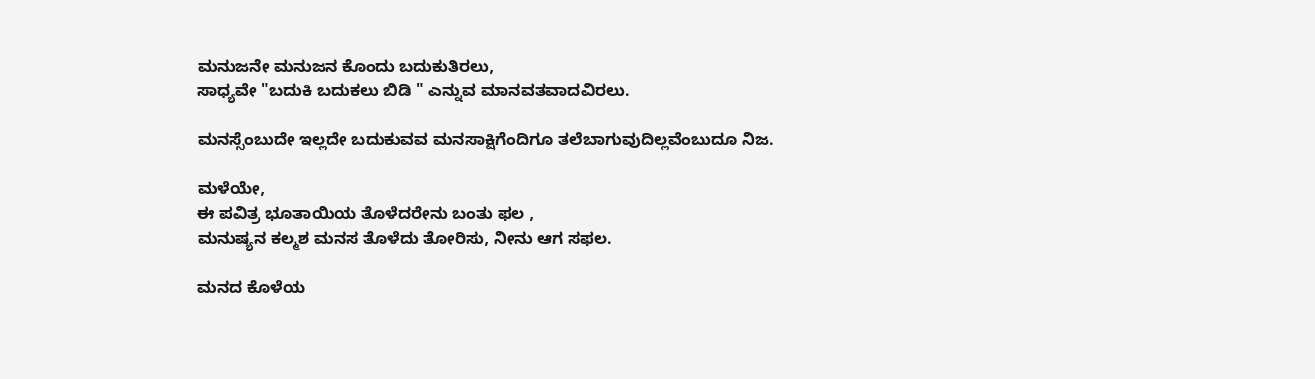ಮನುಜನೇ ಮನುಜನ ಕೊಂದು ಬದುಕುತಿರಲು,
ಸಾಧ್ಯವೇ "ಬದುಕಿ ಬದುಕಲು ಬಿಡಿ " ಎನ್ನುವ ಮಾನವತವಾದವಿರಲು.

ಮನಸ್ಸೆಂಬುದೇ ಇಲ್ಲದೇ ಬದುಕುವವ ಮನಸಾಕ್ಷಿಗೆಂದಿಗೂ ತಲೆಬಾಗುವುದಿಲ್ಲವೆಂಬುದೂ ನಿಜ.

ಮಳೆಯೇ,
ಈ ಪವಿತ್ರ ಭೂತಾಯಿಯ ತೊಳೆದರೇನು ಬಂತು ಫಲ ,
ಮನುಷ್ಯನ ಕಲ್ಮಶ ಮನಸ ತೊಳೆದು ತೋರಿಸು, ನೀನು ಆಗ ಸಫಲ.

ಮನದ ಕೊಳೆಯ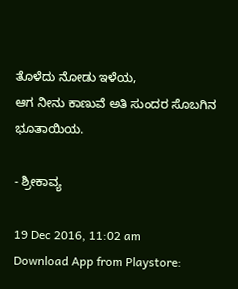ತೊಳೆದು ನೋಡು ಇಳೆಯ,
ಆಗ ನೀನು ಕಾಣುವೆ ಅತಿ ಸುಂದರ ಸೊಬಗಿನ ಭೂತಾಯಿಯ.

- ಶ್ರೀಕಾವ್ಯ

19 Dec 2016, 11:02 am
Download App from Playstore: